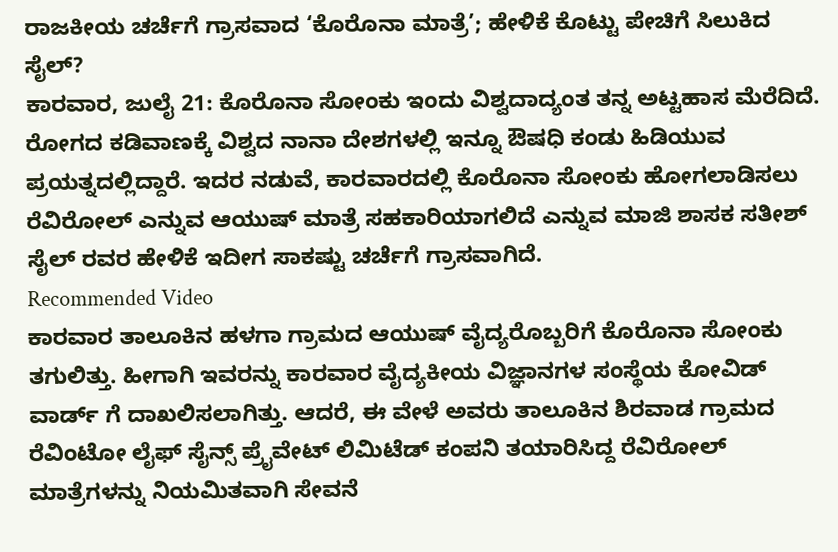ರಾಜಕೀಯ ಚರ್ಚೆಗೆ ಗ್ರಾಸವಾದ ‘ಕೊರೊನಾ ಮಾತ್ರೆ’; ಹೇಳಿಕೆ ಕೊಟ್ಟು ಪೇಚಿಗೆ ಸಿಲುಕಿದ ಸೈಲ್?
ಕಾರವಾರ, ಜುಲೈ 21: ಕೊರೊನಾ ಸೋಂಕು ಇಂದು ವಿಶ್ವದಾದ್ಯಂತ ತನ್ನ ಅಟ್ಟಹಾಸ ಮೆರೆದಿದೆ. ರೋಗದ ಕಡಿವಾಣಕ್ಕೆ ವಿಶ್ವದ ನಾನಾ ದೇಶಗಳಲ್ಲಿ ಇನ್ನೂ ಔಷಧಿ ಕಂಡು ಹಿಡಿಯುವ ಪ್ರಯತ್ನದಲ್ಲಿದ್ದಾರೆ. ಇದರ ನಡುವೆ, ಕಾರವಾರದಲ್ಲಿ ಕೊರೊನಾ ಸೋಂಕು ಹೋಗಲಾಡಿಸಲು ರೆವಿರೋಲ್ ಎನ್ನುವ ಆಯುಷ್ ಮಾತ್ರೆ ಸಹಕಾರಿಯಾಗಲಿದೆ ಎನ್ನುವ ಮಾಜಿ ಶಾಸಕ ಸತೀಶ್ ಸೈಲ್ ರವರ ಹೇಳಿಕೆ ಇದೀಗ ಸಾಕಷ್ಟು ಚರ್ಚೆಗೆ ಗ್ರಾಸವಾಗಿದೆ.
Recommended Video
ಕಾರವಾರ ತಾಲೂಕಿನ ಹಳಗಾ ಗ್ರಾಮದ ಆಯುಷ್ ವೈದ್ಯರೊಬ್ಬರಿಗೆ ಕೊರೊನಾ ಸೋಂಕು ತಗುಲಿತ್ತು. ಹೀಗಾಗಿ ಇವರನ್ನು ಕಾರವಾರ ವೈದ್ಯಕೀಯ ವಿಜ್ಞಾನಗಳ ಸಂಸ್ಥೆಯ ಕೋವಿಡ್ ವಾರ್ಡ್ ಗೆ ದಾಖಲಿಸಲಾಗಿತ್ತು. ಆದರೆ, ಈ ವೇಳೆ ಅವರು ತಾಲೂಕಿನ ಶಿರವಾಡ ಗ್ರಾಮದ ರೆವಿಂಟೋ ಲೈಫ್ ಸೈನ್ಸ್ ಪ್ರೈವೇಟ್ ಲಿಮಿಟೆಡ್ ಕಂಪನಿ ತಯಾರಿಸಿದ್ದ ರೆವಿರೋಲ್ ಮಾತ್ರೆಗಳನ್ನು ನಿಯಮಿತವಾಗಿ ಸೇವನೆ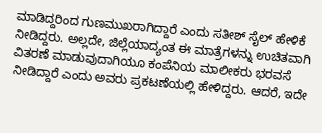ಮಾಡಿದ್ದರಿಂದ ಗುಣಮುಖರಾಗಿದ್ದಾರೆ ಎಂದು ಸತೀಶ್ ಸೈಲ್ ಹೇಳಿಕೆ ನೀಡಿದ್ದರು. ಅಲ್ಲದೇ, ಜಿಲ್ಲೆಯಾದ್ಯಂತ ಈ ಮಾತ್ರೆಗಳನ್ನು ಉಚಿತವಾಗಿ ವಿತರಣೆ ಮಾಡುವುದಾಗಿಯೂ ಕಂಪೆನಿಯ ಮಾಲೀಕರು ಭರವಸೆ ನೀಡಿದ್ದಾರೆ ಎಂದು ಅವರು ಪ್ರಕಟಣೆಯಲ್ಲಿ ಹೇಳಿದ್ದರು. ಆದರೆ, ಇದೇ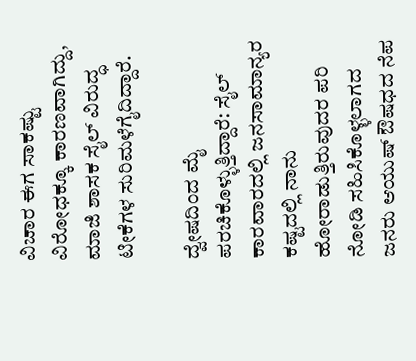ವಿಚಾರ ಈಗ ಸಾಕಷ್ಟು ವಿರೋಧಕ್ಕೂ ಕಾರಣವಾಗಿದ್ದು, ಮಾಜಿ ಶಾಸಕ ಸೈಲ್ ವಿರುದ್ಧ ಟೀಕೆಗಳ ಸುರಿಮಳೆಗೈದಿದ್ದಾರೆ.

ದ್ವೇಷದಿಂದ ಮೈ ಪರಚಿಕೊಳ್ಳುತ್ತಿದ್ದಾರೆ: ಸೈಲ್
ಕಾರವಾರದಲ್ಲಿ ಜನಸಾಮಾನ್ಯರ ಕಷ್ಟದಲ್ಲಿ ನಾನು ಹೋರಾಡುತ್ತಿರುವುದರ ಪರಿ ನೋಡಿ ಸಹಿಸಿಕೊಳ್ಳಲಾಗದ ಜನರು ಆಯುಷ್ ಔಷಧದ ನೆಪ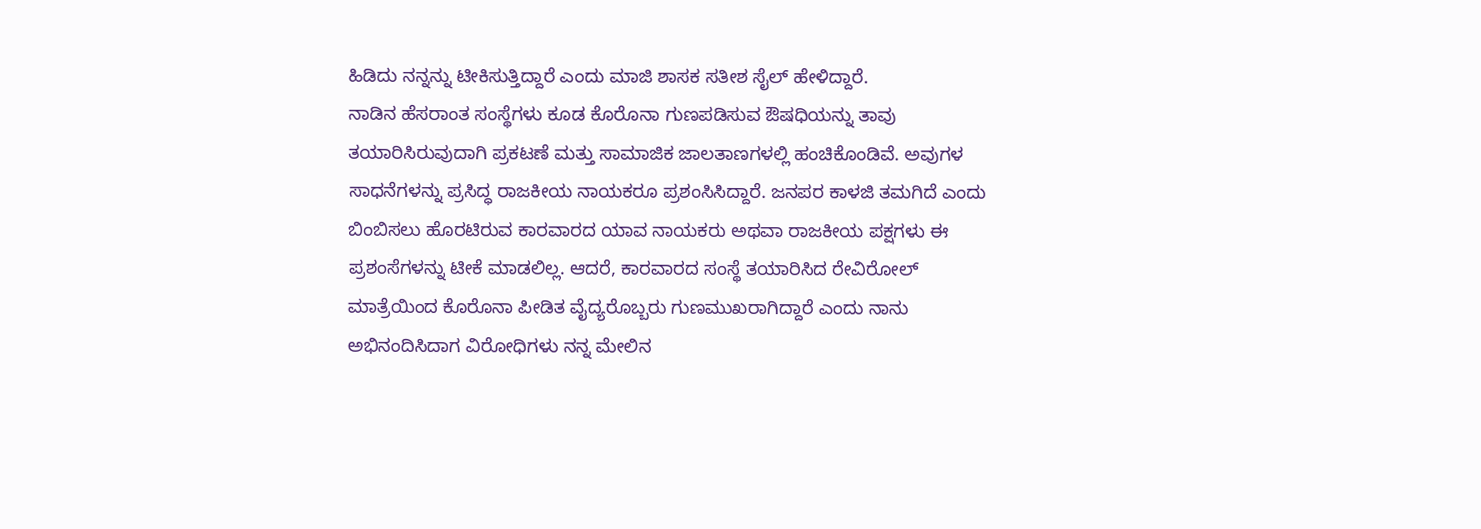ಹಿಡಿದು ನನ್ನನ್ನು ಟೀಕಿಸುತ್ತಿದ್ದಾರೆ ಎಂದು ಮಾಜಿ ಶಾಸಕ ಸತೀಶ ಸೈಲ್ ಹೇಳಿದ್ದಾರೆ.
ನಾಡಿನ ಹೆಸರಾಂತ ಸಂಸ್ಥೆಗಳು ಕೂಡ ಕೊರೊನಾ ಗುಣಪಡಿಸುವ ಔಷಧಿಯನ್ನು ತಾವು ತಯಾರಿಸಿರುವುದಾಗಿ ಪ್ರಕಟಣೆ ಮತ್ತು ಸಾಮಾಜಿಕ ಜಾಲತಾಣಗಳಲ್ಲಿ ಹಂಚಿಕೊಂಡಿವೆ. ಅವುಗಳ ಸಾಧನೆಗಳನ್ನು ಪ್ರಸಿದ್ಧ ರಾಜಕೀಯ ನಾಯಕರೂ ಪ್ರಶಂಸಿಸಿದ್ದಾರೆ. ಜನಪರ ಕಾಳಜಿ ತಮಗಿದೆ ಎಂದು ಬಿಂಬಿಸಲು ಹೊರಟಿರುವ ಕಾರವಾರದ ಯಾವ ನಾಯಕರು ಅಥವಾ ರಾಜಕೀಯ ಪಕ್ಷಗಳು ಈ ಪ್ರಶಂಸೆಗಳನ್ನು ಟೀಕೆ ಮಾಡಲಿಲ್ಲ. ಆದರೆ, ಕಾರವಾರದ ಸಂಸ್ಥೆ ತಯಾರಿಸಿದ ರೇವಿರೋಲ್ ಮಾತ್ರೆಯಿಂದ ಕೊರೊನಾ ಪೀಡಿತ ವೈದ್ಯರೊಬ್ಬರು ಗುಣಮುಖರಾಗಿದ್ದಾರೆ ಎಂದು ನಾನು ಅಭಿನಂದಿಸಿದಾಗ ವಿರೋಧಿಗಳು ನನ್ನ ಮೇಲಿನ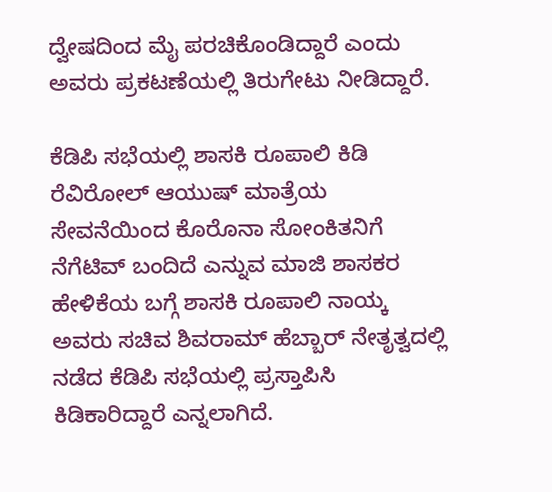ದ್ವೇಷದಿಂದ ಮೈ ಪರಚಿಕೊಂಡಿದ್ದಾರೆ ಎಂದು ಅವರು ಪ್ರಕಟಣೆಯಲ್ಲಿ ತಿರುಗೇಟು ನೀಡಿದ್ದಾರೆ.

ಕೆಡಿಪಿ ಸಭೆಯಲ್ಲಿ ಶಾಸಕಿ ರೂಪಾಲಿ ಕಿಡಿ
ರೆವಿರೋಲ್ ಆಯುಷ್ ಮಾತ್ರೆಯ ಸೇವನೆಯಿಂದ ಕೊರೊನಾ ಸೋಂಕಿತನಿಗೆ ನೆಗೆಟಿವ್ ಬಂದಿದೆ ಎನ್ನುವ ಮಾಜಿ ಶಾಸಕರ ಹೇಳಿಕೆಯ ಬಗ್ಗೆ ಶಾಸಕಿ ರೂಪಾಲಿ ನಾಯ್ಕ ಅವರು ಸಚಿವ ಶಿವರಾಮ್ ಹೆಬ್ಬಾರ್ ನೇತೃತ್ವದಲ್ಲಿ ನಡೆದ ಕೆಡಿಪಿ ಸಭೆಯಲ್ಲಿ ಪ್ರಸ್ತಾಪಿಸಿ ಕಿಡಿಕಾರಿದ್ದಾರೆ ಎನ್ನಲಾಗಿದೆ.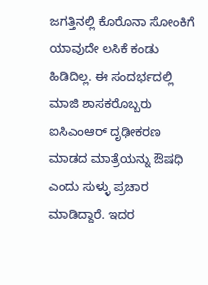ಜಗತ್ತಿನಲ್ಲಿ ಕೊರೊನಾ ಸೋಂಕಿಗೆ ಯಾವುದೇ ಲಸಿಕೆ ಕಂಡು ಹಿಡಿದಿಲ್ಲ. ಈ ಸಂದರ್ಭದಲ್ಲಿ ಮಾಜಿ ಶಾಸಕರೊಬ್ಬರು ಐಸಿಎಂಆರ್ ದೃಢೀಕರಣ ಮಾಡದ ಮಾತ್ರೆಯನ್ನು ಔಷಧಿ ಎಂದು ಸುಳ್ಳು ಪ್ರಚಾರ ಮಾಡಿದ್ದಾರೆ. ಇದರ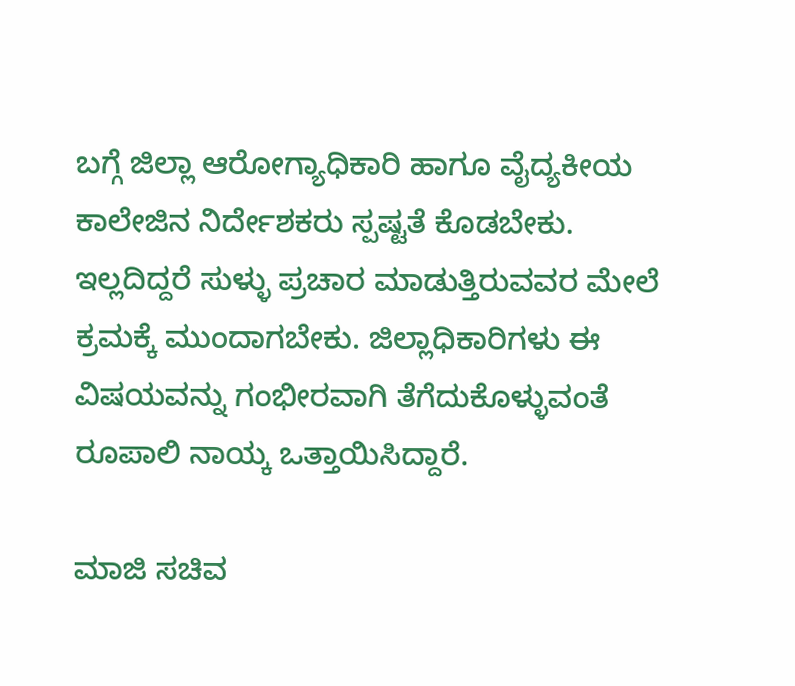ಬಗ್ಗೆ ಜಿಲ್ಲಾ ಆರೋಗ್ಯಾಧಿಕಾರಿ ಹಾಗೂ ವೈದ್ಯಕೀಯ ಕಾಲೇಜಿನ ನಿರ್ದೇಶಕರು ಸ್ಪಷ್ಟತೆ ಕೊಡಬೇಕು. ಇಲ್ಲದಿದ್ದರೆ ಸುಳ್ಳು ಪ್ರಚಾರ ಮಾಡುತ್ತಿರುವವರ ಮೇಲೆ ಕ್ರಮಕ್ಕೆ ಮುಂದಾಗಬೇಕು. ಜಿಲ್ಲಾಧಿಕಾರಿಗಳು ಈ ವಿಷಯವನ್ನು ಗಂಭೀರವಾಗಿ ತೆಗೆದುಕೊಳ್ಳುವಂತೆ ರೂಪಾಲಿ ನಾಯ್ಕ ಒತ್ತಾಯಿಸಿದ್ದಾರೆ.

ಮಾಜಿ ಸಚಿವ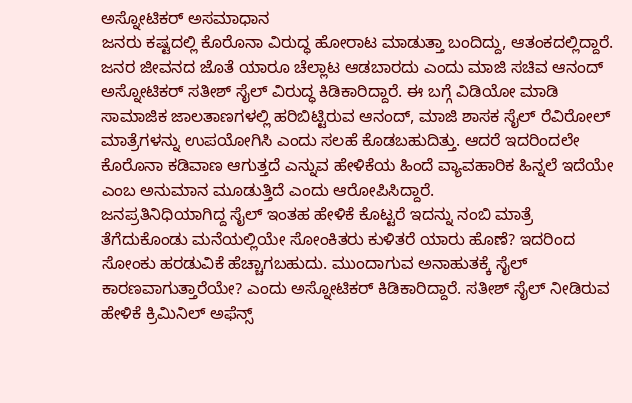ಅಸ್ನೋಟಿಕರ್ ಅಸಮಾಧಾನ
ಜನರು ಕಷ್ಟದಲ್ಲಿ ಕೊರೊನಾ ವಿರುದ್ಧ ಹೋರಾಟ ಮಾಡುತ್ತಾ ಬಂದಿದ್ದು, ಆತಂಕದಲ್ಲಿದ್ದಾರೆ. ಜನರ ಜೀವನದ ಜೊತೆ ಯಾರೂ ಚೆಲ್ಲಾಟ ಆಡಬಾರದು ಎಂದು ಮಾಜಿ ಸಚಿವ ಆನಂದ್ ಅಸ್ನೋಟಿಕರ್ ಸತೀಶ್ ಸೈಲ್ ವಿರುದ್ಧ ಕಿಡಿಕಾರಿದ್ದಾರೆ. ಈ ಬಗ್ಗೆ ವಿಡಿಯೋ ಮಾಡಿ ಸಾಮಾಜಿಕ ಜಾಲತಾಣಗಳಲ್ಲಿ ಹರಿಬಿಟ್ಟಿರುವ ಆನಂದ್, ಮಾಜಿ ಶಾಸಕ ಸೈಲ್ ರೆವಿರೋಲ್ ಮಾತ್ರೆಗಳನ್ನು ಉಪಯೋಗಿಸಿ ಎಂದು ಸಲಹೆ ಕೊಡಬಹುದಿತ್ತು. ಆದರೆ ಇದರಿಂದಲೇ ಕೊರೊನಾ ಕಡಿವಾಣ ಆಗುತ್ತದೆ ಎನ್ನುವ ಹೇಳಿಕೆಯ ಹಿಂದೆ ವ್ಯಾವಹಾರಿಕ ಹಿನ್ನಲೆ ಇದೆಯೇ ಎಂಬ ಅನುಮಾನ ಮೂಡುತ್ತಿದೆ ಎಂದು ಆರೋಪಿಸಿದ್ದಾರೆ.
ಜನಪ್ರತಿನಿಧಿಯಾಗಿದ್ದ ಸೈಲ್ ಇಂತಹ ಹೇಳಿಕೆ ಕೊಟ್ಟರೆ ಇದನ್ನು ನಂಬಿ ಮಾತ್ರೆ ತೆಗೆದುಕೊಂಡು ಮನೆಯಲ್ಲಿಯೇ ಸೋಂಕಿತರು ಕುಳಿತರೆ ಯಾರು ಹೊಣೆ? ಇದರಿಂದ ಸೋಂಕು ಹರಡುವಿಕೆ ಹೆಚ್ಚಾಗಬಹುದು. ಮುಂದಾಗುವ ಅನಾಹುತಕ್ಕೆ ಸೈಲ್ ಕಾರಣವಾಗುತ್ತಾರೆಯೇ? ಎಂದು ಅಸ್ನೋಟಿಕರ್ ಕಿಡಿಕಾರಿದ್ದಾರೆ. ಸತೀಶ್ ಸೈಲ್ ನೀಡಿರುವ ಹೇಳಿಕೆ ಕ್ರಿಮಿನಿಲ್ ಅಫೆನ್ಸ್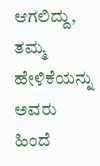ಆಗಲಿದ್ದು, ತಮ್ಮ ಹೇಳಿಕೆಯನ್ನು ಅವರು ಹಿಂದೆ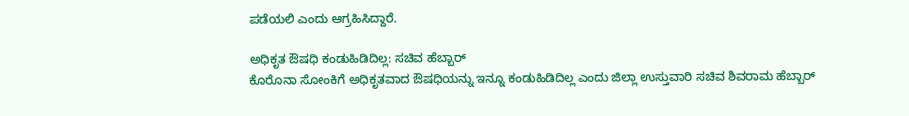ಪಡೆಯಲಿ ಎಂದು ಆಗ್ರಹಿಸಿದ್ದಾರೆ.

ಅಧಿಕೃತ ಔಷಧಿ ಕಂಡುಹಿಡಿದಿಲ್ಲ: ಸಚಿವ ಹೆಬ್ಬಾರ್
ಕೊರೊನಾ ಸೋಂಕಿಗೆ ಅಧಿಕೃತವಾದ ಔಷಧಿಯನ್ನು ಇನ್ನೂ ಕಂಡುಹಿಡಿದಿಲ್ಲ ಎಂದು ಜಿಲ್ಲಾ ಉಸ್ತುವಾರಿ ಸಚಿವ ಶಿವರಾಮ ಹೆಬ್ಬಾರ್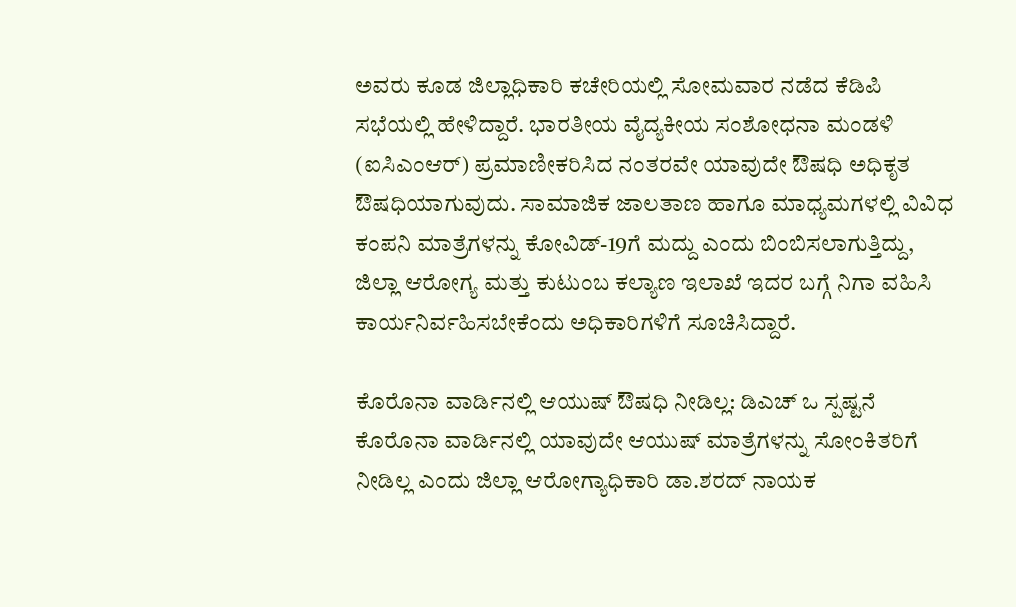ಅವರು ಕೂಡ ಜಿಲ್ಲಾಧಿಕಾರಿ ಕಚೇರಿಯಲ್ಲಿ ಸೋಮವಾರ ನಡೆದ ಕೆಡಿಪಿ ಸಭೆಯಲ್ಲಿ ಹೇಳಿದ್ದಾರೆ. ಭಾರತೀಯ ವೈದ್ಯಕೀಯ ಸಂಶೋಧನಾ ಮಂಡಳಿ (ಐಸಿಎಂಆರ್) ಪ್ರಮಾಣೀಕರಿಸಿದ ನಂತರವೇ ಯಾವುದೇ ಔಷಧಿ ಅಧಿಕೃತ ಔಷಧಿಯಾಗುವುದು. ಸಾಮಾಜಿಕ ಜಾಲತಾಣ ಹಾಗೂ ಮಾಧ್ಯಮಗಳಲ್ಲಿ ವಿವಿಧ ಕಂಪನಿ ಮಾತ್ರೆಗಳನ್ನು ಕೋವಿಡ್-19ಗೆ ಮದ್ದು ಎಂದು ಬಿಂಬಿಸಲಾಗುತ್ತಿದ್ದು, ಜಿಲ್ಲಾ ಆರೋಗ್ಯ ಮತ್ತು ಕುಟುಂಬ ಕಲ್ಯಾಣ ಇಲಾಖೆ ಇದರ ಬಗ್ಗೆ ನಿಗಾ ವಹಿಸಿ ಕಾರ್ಯನಿರ್ವಹಿಸಬೇಕೆಂದು ಅಧಿಕಾರಿಗಳಿಗೆ ಸೂಚಿಸಿದ್ದಾರೆ.

ಕೊರೊನಾ ವಾರ್ಡಿನಲ್ಲಿ ಆಯುಷ್ ಔಷಧಿ ನೀಡಿಲ್ಲ: ಡಿಎಚ್ ಒ ಸ್ಪಷ್ಟನೆ
ಕೊರೊನಾ ವಾರ್ಡಿನಲ್ಲಿ ಯಾವುದೇ ಆಯುಷ್ ಮಾತ್ರೆಗಳನ್ನು ಸೋಂಕಿತರಿಗೆ ನೀಡಿಲ್ಲ ಎಂದು ಜಿಲ್ಲಾ ಆರೋಗ್ಯಾಧಿಕಾರಿ ಡಾ.ಶರದ್ ನಾಯಕ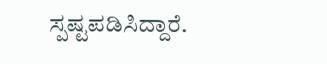ಸ್ಪಷ್ಟಪಡಿಸಿದ್ದಾರೆ.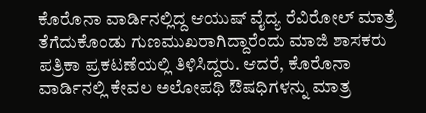ಕೊರೊನಾ ವಾರ್ಡಿನಲ್ಲಿದ್ದ ಆಯುಷ್ ವೈದ್ಯ ರೆವಿರೋಲ್ ಮಾತ್ರೆ ತೆಗೆದುಕೊಂಡು ಗುಣಮುಖರಾಗಿದ್ದಾರೆಂದು ಮಾಜಿ ಶಾಸಕರು ಪತ್ರಿಕಾ ಪ್ರಕಟಣೆಯಲ್ಲಿ ತಿಳಿಸಿದ್ದರು. ಆದರೆ, ಕೊರೊನಾ ವಾರ್ಡಿನಲ್ಲಿ ಕೇವಲ ಅಲೋಪಥಿ ಔಷಧಿಗಳನ್ನು ಮಾತ್ರ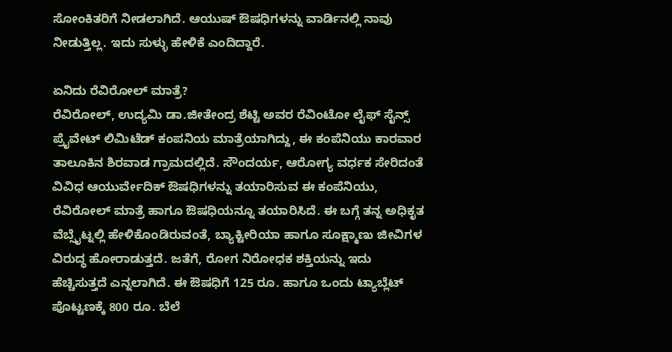ಸೋಂಕಿತರಿಗೆ ನೀಡಲಾಗಿದೆ. ಆಯುಷ್ ಔಷಧಿಗಳನ್ನು ವಾರ್ಡಿನಲ್ಲಿ ನಾವು ನೀಡುತ್ತಿಲ್ಲ. ಇದು ಸುಳ್ಳು ಹೇಳಿಕೆ ಎಂದಿದ್ದಾರೆ.

ಏನಿದು ರೆವಿರೋಲ್ ಮಾತ್ರೆ?
ರೆವಿರೋಲ್, ಉದ್ಯಮಿ ಡಾ.ಜೀತೇಂದ್ರ ಶೆಟ್ಟಿ ಅವರ ರೆವಿಂಟೋ ಲೈಫ್ ಸೈನ್ಸ್ ಪ್ರೈವೇಟ್ ಲಿಮಿಟೆಡ್ ಕಂಪನಿಯ ಮಾತ್ರೆಯಾಗಿದ್ದು, ಈ ಕಂಪೆನಿಯು ಕಾರವಾರ ತಾಲೂಕಿನ ಶಿರವಾಡ ಗ್ರಾಮದಲ್ಲಿದೆ. ಸೌಂದರ್ಯ, ಆರೋಗ್ಯ ವರ್ಧಕ ಸೇರಿದಂತೆ ವಿವಿಧ ಆಯುರ್ವೇದಿಕ್ ಔಷಧಿಗಳನ್ನು ತಯಾರಿಸುವ ಈ ಕಂಪೆನಿಯು, ರೆವಿರೋಲ್ ಮಾತ್ರೆ ಹಾಗೂ ಔಷಧಿಯನ್ನೂ ತಯಾರಿಸಿದೆ. ಈ ಬಗ್ಗೆ ತನ್ನ ಅಧಿಕೃತ ವೆಬ್ಸೈಟ್ನಲ್ಲಿ ಹೇಳಿಕೊಂಡಿರುವಂತೆ, ಬ್ಯಾಕ್ಟೀರಿಯಾ ಹಾಗೂ ಸೂಕ್ಷ್ಮಾಣು ಜೀವಿಗಳ ವಿರುದ್ಧ ಹೋರಾಡುತ್ತದೆ. ಜತೆಗೆ, ರೋಗ ನಿರೋಧಕ ಶಕ್ತಿಯನ್ನು ಇದು ಹೆಚ್ಚಿಸುತ್ತದೆ ಎನ್ನಲಾಗಿದೆ. ಈ ಔಷಧಿಗೆ 125 ರೂ. ಹಾಗೂ ಒಂದು ಟ್ಯಾಬ್ಲೆಟ್ ಪೊಟ್ಟಣಕ್ಕೆ 800 ರೂ. ಬೆಲೆ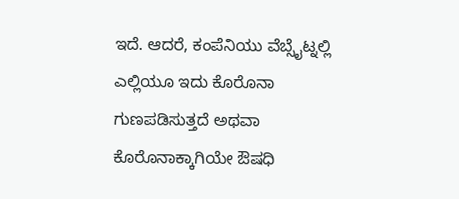ಇದೆ. ಆದರೆ, ಕಂಪೆನಿಯು ವೆಬ್ಸೈಟ್ನಲ್ಲಿ ಎಲ್ಲಿಯೂ ಇದು ಕೊರೊನಾ ಗುಣಪಡಿಸುತ್ತದೆ ಅಥವಾ ಕೊರೊನಾಕ್ಕಾಗಿಯೇ ಔಷಧಿ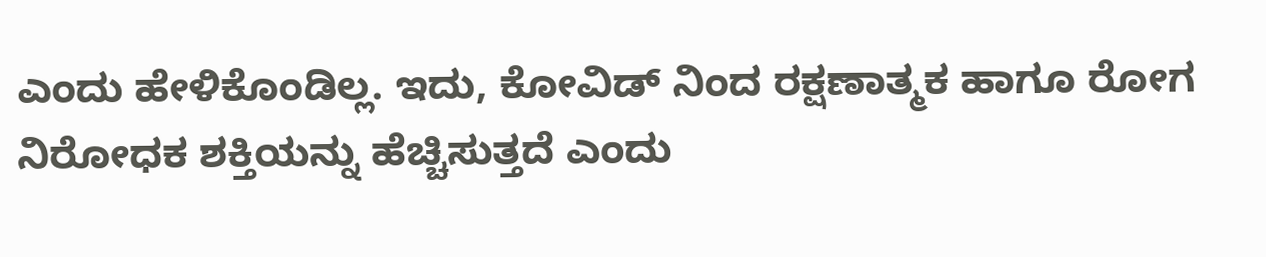ಎಂದು ಹೇಳಿಕೊಂಡಿಲ್ಲ. ಇದು, ಕೋವಿಡ್ ನಿಂದ ರಕ್ಷಣಾತ್ಮಕ ಹಾಗೂ ರೋಗ ನಿರೋಧಕ ಶಕ್ತಿಯನ್ನು ಹೆಚ್ಚಿಸುತ್ತದೆ ಎಂದು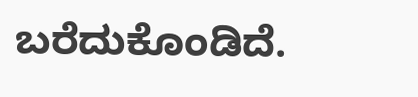ಬರೆದುಕೊಂಡಿದೆ.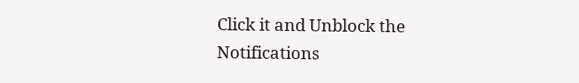Click it and Unblock the Notifications